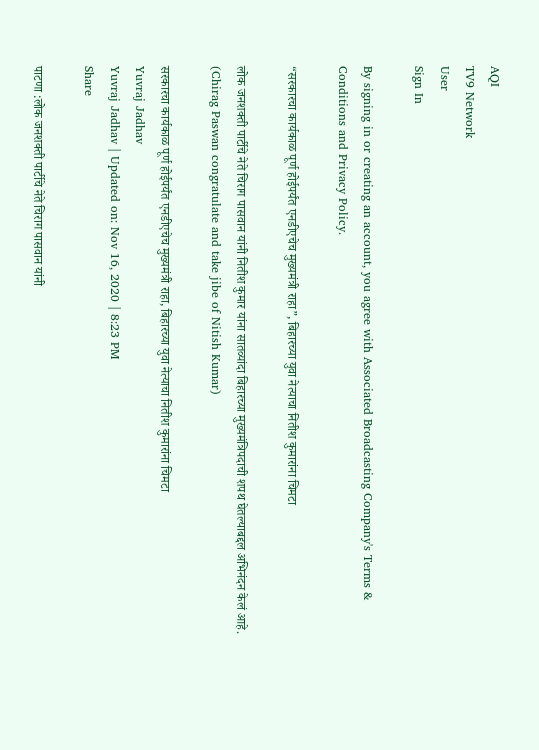AQI
TV9 Network
User
Sign In

By signing in or creating an account, you agree with Associated Broadcasting Company's Terms & Conditions and Privacy Policy.

“सरकारचा कार्यकाळ पूर्ण होईपर्यंत एनडीएचेच मुख्यमंत्री राहा”, बिहारच्या युवा नेत्याचा नितीश कुमारांना चिमटा

लोक जनशक्ती पार्टीचे नेते चिराग पासवान यांनी नितीश कुमार यांना सातव्यांदा बिहारच्या मुख्यमंत्रिपदाची शपथ घेतल्याबद्दल अभिनंदन केलं आहे. (Chirag Paswan congratulate and take jibe of Nitish Kumar)

सरकारचा कार्यकाळ पूर्ण होईपर्यंत एनडीएचेच मुख्यमंत्री राहा, बिहारच्या युवा नेत्याचा नितीश कुमारांना चिमटा
Yuvraj Jadhav
Yuvraj Jadhav | Updated on: Nov 16, 2020 | 8:23 PM
Share

पाटणा :लोक जनशक्ती पार्टीचे नेते चिराग पासवान यांनी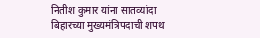नितीश कुमार यांना सातव्यांदा बिहारच्या मुख्यमंत्रिपदाची शपथ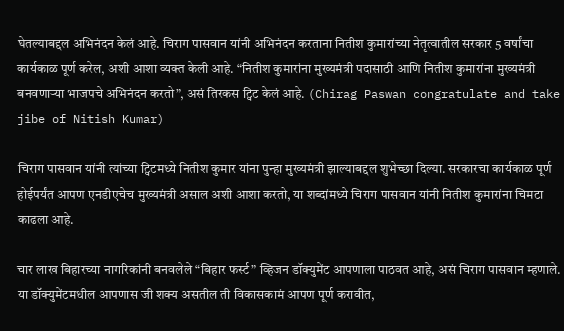घेतल्याबद्दल अभिनंदन केलं आहे. चिराग पासवान यांनी अभिनंदन करताना नितीश कुमारांच्या नेतृत्वातील सरकार 5 वर्षांचा कार्यकाळ पूर्ण करेल, अशी आशा व्यक्त केली आहे. “नितीश कुमारांना मुख्यमंत्री पदासाठी आणि नितीश कुमारांना मुख्यमंत्री बनवणाऱ्या भाजपचे अभिनंदन करतो”, असं तिरकस ट्विट केलं आहे. (Chirag Paswan congratulate and take jibe of Nitish Kumar)

चिराग पासवान यांनी त्यांच्या ट्विटमध्ये नितीश कुमार यांना पुन्हा मुख्यमंत्री झाल्याबद्दल शुभेच्छा दिल्या. सरकारचा कार्यकाळ पूर्ण होईपर्यंत आपण एनडीएचेच मुख्यमंत्री असाल अशी आशा करतो, या शब्दांमध्ये चिराग पासवान यांनी नितीश कुमारांना चिमटा काढला आहे.

चार लाख बिहारच्या नागरिकांनी बनवलेले “बिहार फर्स्ट” व्हिजन डॉक्युमेंट आपणाला पाठवत आहे, असं चिराग पासवान म्हणाले. या डॉक्युमेंटमधील आपणास जी शक्य असतील ती विकासकामं आपण पूर्ण करावीत,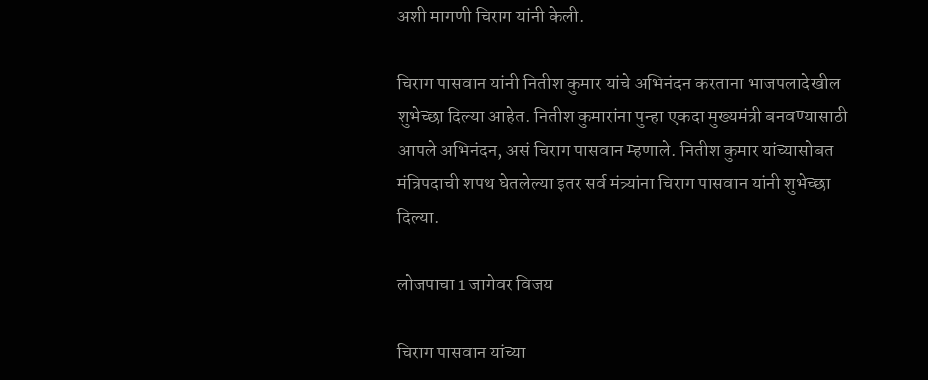अशी मागणी चिराग यांनी केली.

चिराग पासवान यांनी नितीश कुमार यांचे अभिनंदन करताना भाजपलादेखील शुभेच्छा दिल्या आहेत. नितीश कुमारांना पुन्हा एकदा मुख्यमंत्री बनवण्यासाठी आपले अभिनंदन, असं चिराग पासवान म्हणाले. नितीश कुमार यांच्यासोबत मंत्रिपदाची शपथ घेतलेल्या इतर सर्व मंत्र्यांना चिराग पासवान यांनी शुभेच्छा दिल्या.

लोजपाचा 1 जागेवर विजय

चिराग पासवान यांच्या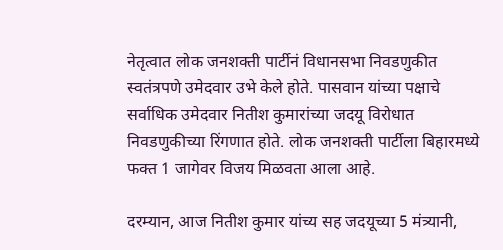नेतृत्वात लोक जनशक्ती पार्टीनं विधानसभा निवडणुकीत स्वतंत्रपणे उमेदवार उभे केले होते. पासवान यांच्या पक्षाचे सर्वाधिक उमेदवार नितीश कुमारांच्या जदयू विरोधात निवडणुकीच्या रिंगणात होते. लोक जनशक्ती पार्टीला बिहारमध्ये फक्त 1 जागेवर विजय मिळवता आला आहे.

दरम्यान, आज नितीश कुमार यांच्य सह जदयूच्या 5 मंत्र्यानी,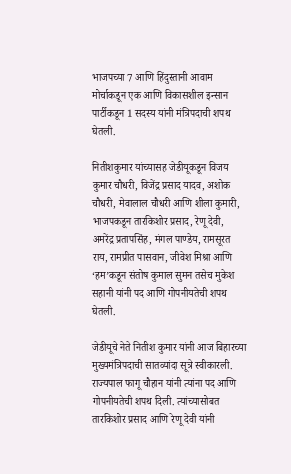भाजपच्या 7 आणि हिंदुस्तानी आवाम मोर्चाकडून एक आणि विकासशील इन्सान पार्टीकडून 1 सदस्य यांनी मंत्रिपदाची शपथ घेतली.

नितीशकुमार यांच्यासह जेडीयूकडून विजय कुमार चौधरी, विजेंद्र प्रसाद यादव, अशोक चौधरी, मेवालाल चौधरी आणि शीला कुमारी, भाजपकडून तारकिशोर प्रसाद, रेणू देवी, अमरेंद्र प्रतापसिंह, मंगल पाण्डेय, रामसूरत राय, रामप्रीत पासवान, जीवेश मिश्रा आणि ‘हम’कडून संतोष कुमाल सुमन तसेच मुकेश सहानी यांनी पद आणि गोपनीयतेची शपथ घेतली.

जेडीयूचे नेते नितीश कुमार यांनी आज बिहारच्या मुख्यमंत्रिपदाची सातव्यांदा सूत्रे स्वीकारली. राज्यपाल फागू चौहान यांनी त्यांना पद आणि गोपनीयतेची शपथ दिली. त्यांच्यासोबत तारकिशोर प्रसाद आणि रेणू देवी यांनी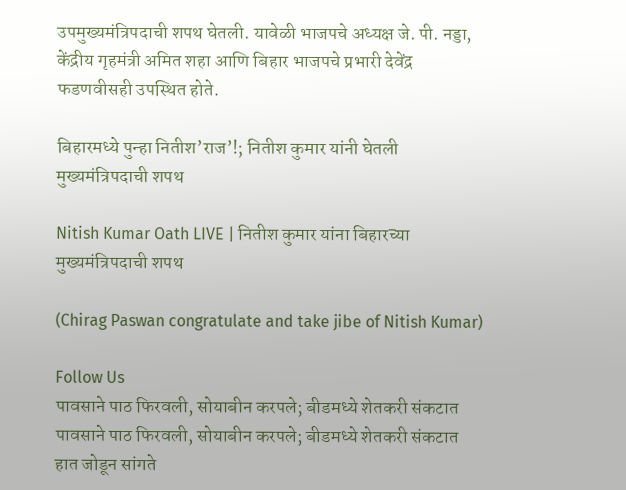उपमुख्यमंत्रिपदाची शपथ घेतली. यावेळी भाजपचे अध्यक्ष जे. पी. नड्डा, केंद्रीय गृहमंत्री अमित शहा आणि बिहार भाजपचे प्रभारी देवेंद्र फडणवीसही उपस्थित होते.

बिहारमध्ये पुन्हा नितीश’राज’!; नितीश कुमार यांनी घेतली मुख्यमंत्रिपदाची शपथ

Nitish Kumar Oath LIVE | नितीश कुमार यांना बिहारच्या मुख्यमंत्रिपदाची शपथ

(Chirag Paswan congratulate and take jibe of Nitish Kumar)

Follow Us
पावसाने पाठ फिरवली, सोयाबीन करपले; बीडमध्ये शेतकरी संकटात
पावसाने पाठ फिरवली, सोयाबीन करपले; बीडमध्ये शेतकरी संकटात
हात जोडून सांगते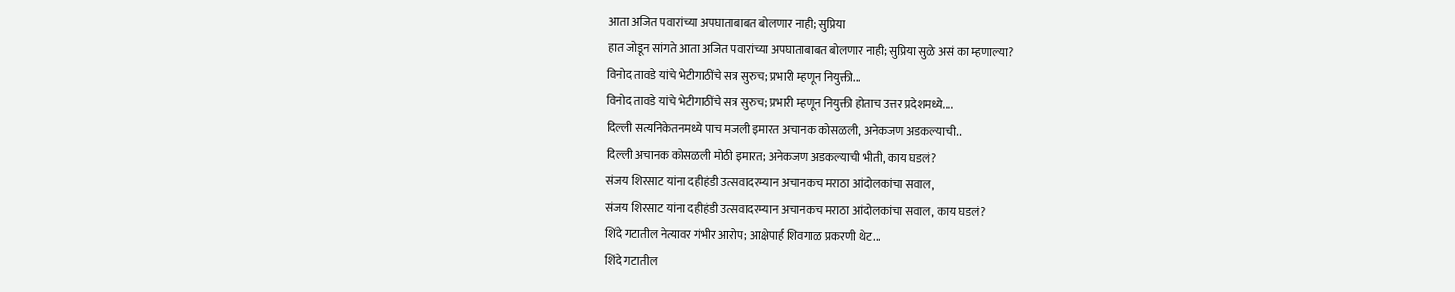आता अजित पवारांच्या अपघाताबाबत बोलणार नाही; सुप्रिया
हात जोडून सांगते आता अजित पवारांच्या अपघाताबाबत बोलणार नाही; सुप्रिया सुळे असं का म्हणाल्या?
विनोद तावडे यांचे भेटीगाठींचे सत्र सुरुच; प्रभारी म्हणून नियुक्ती...
विनोद तावडे यांचे भेटीगाठींचे सत्र सुरुच; प्रभारी म्हणून नियुक्ती होताच उत्तर प्रदेशमध्ये....
दिल्ली सत्यनिकेतनमध्ये पाच मजली इमारत अचानक कोसळली, अनेकजण अडकल्याची..
दिल्ली अचानक कोसळली मोठी इमारत; अनेकजण अडकल्याची भीती, काय घडलं?
संजय शिरसाट यांना दहीहंडी उत्सवादरम्यान अचानकच मराठा आंदोलकांचा सवाल,
संजय शिरसाट यांना दहीहंडी उत्सवादरम्यान अचानकच मराठा आंदोलकांचा सवाल, काय घडलं?
शिंदे गटातील नेत्यावर गंभीर आरोप; आक्षेपार्ह शिवगाळ प्रकरणी थेट...
शिंदे गटातील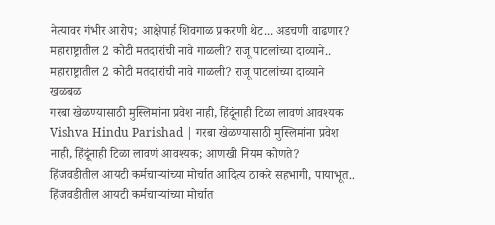नेत्यावर गंभीर आरोप; आक्षेपार्ह शिवगाळ प्रकरणी थेट... अडचणी वाढणार?
महाराष्ट्रातील 2 कोटी मतदारांची नावे गाळली? राजू पाटलांच्या दाव्याने..
महाराष्ट्रातील 2 कोटी मतदारांची नावे गाळली? राजू पाटलांच्या दाव्याने खळबळ
गरबा खेळण्यासाठी मुस्लिमांना प्रवेश नाही, हिंदूंनाही टिळा लावणं आवश्यक
Vishva Hindu Parishad | गरबा खेळण्यासाठी मुस्लिमांना प्रवेश नाही, हिंदूंनाही टिळा लावणं आवश्यक; आणखी नियम कोणते?
हिंजवडीतील आयटी कर्मचाऱ्यांच्या मोर्चात आदित्य ठाकरे सहभागी, पायाभूत..
हिंजवडीतील आयटी कर्मचाऱ्यांच्या मोर्चात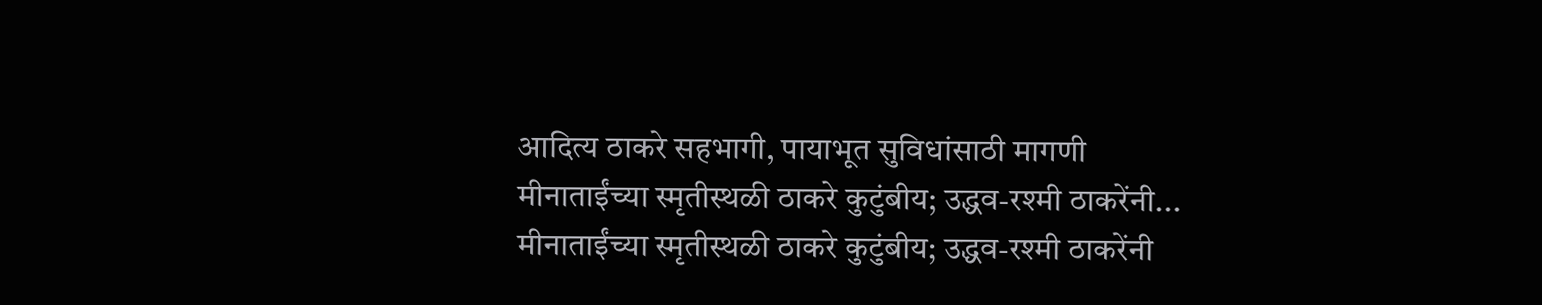आदित्य ठाकरे सहभागी, पायाभूत सुविधांसाठी मागणी
मीनाताईंच्या स्मृतीस्थळी ठाकरे कुटुंबीय; उद्धव-रश्मी ठाकरेंनी...
मीनाताईंच्या स्मृतीस्थळी ठाकरे कुटुंबीय; उद्धव-रश्मी ठाकरेंनी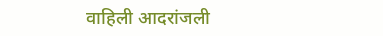वाहिली आदरांजली